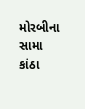મોરબીના સામા કાંઠા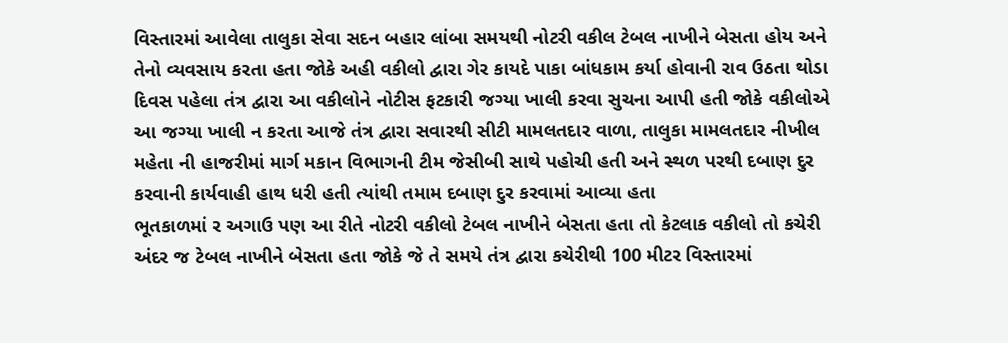વિસ્તારમાં આવેલા તાલુકા સેવા સદન બહાર લાંબા સમયથી નોટરી વકીલ ટેબલ નાખીને બેસતા હોય અને તેનો વ્યવસાય કરતા હતા જોકે અહી વકીલો દ્વારા ગેર કાયદે પાકા બાંધકામ કર્યા હોવાની રાવ ઉઠતા થોડા દિવસ પહેલા તંત્ર દ્વારા આ વકીલોને નોટીસ ફટકારી જગ્યા ખાલી કરવા સુચના આપી હતી જોકે વકીલોએ આ જગ્યા ખાલી ન કરતા આજે તંત્ર દ્વારા સવારથી સીટી મામલતદાર વાળા, તાલુકા મામલતદાર નીખીલ મહેતા ની હાજરીમાં માર્ગ મકાન વિભાગની ટીમ જેસીબી સાથે પહોચી હતી અને સ્થળ પરથી દબાણ દુર કરવાની કાર્યવાહી હાથ ધરી હતી ત્યાંથી તમામ દબાણ દુર કરવામાં આવ્યા હતા
ભૂતકાળમાં ર અગાઉ પણ આ રીતે નોટરી વકીલો ટેબલ નાખીને બેસતા હતા તો કેટલાક વકીલો તો કચેરી અંદર જ ટેબલ નાખીને બેસતા હતા જોકે જે તે સમયે તંત્ર દ્વારા કચેરીથી 100 મીટર વિસ્તારમાં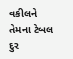વકીલને તેમના ટેબલ દુર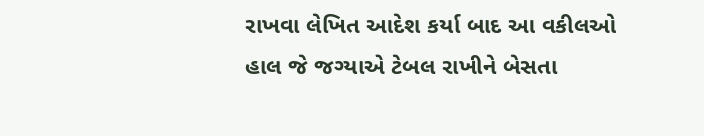રાખવા લેખિત આદેશ કર્યા બાદ આ વકીલઓ હાલ જે જગ્યાએ ટેબલ રાખીને બેસતા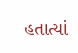હતાત્યાં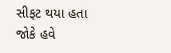સીફટ થયા હતા જોકે હવે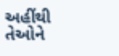અહીંથી તેઓને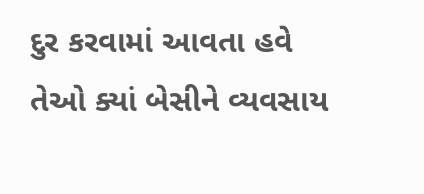દુર કરવામાં આવતા હવે તેઓ ક્યાં બેસીને વ્યવસાય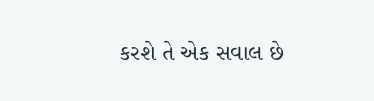કરશે તે એક સવાલ છે